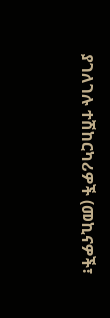ያገለገሉ ተሽከርካሪዎች (መኪናዎች፣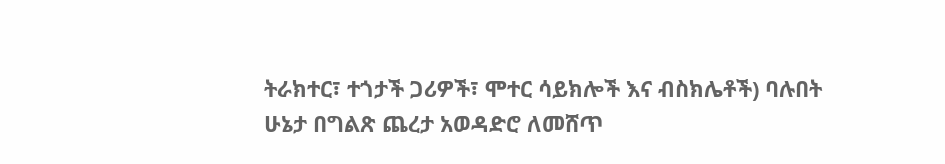ትራክተር፣ ተጎታች ጋሪዎች፣ ሞተር ሳይክሎች እና ብስክሌቶች) ባሉበት ሁኔታ በግልጽ ጨረታ አወዳድሮ ለመሸጥ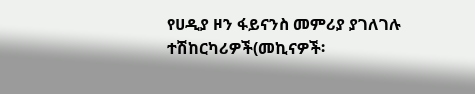የሀዲያ ዞን ፋይናንስ መምሪያ ያገለገሉ ተሽከርካሪዎች(መኪናዎች፡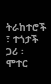ትራከተሮች ፣ ተጎታች ጋሪ ፡ ሞተር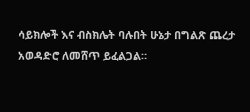ሳይክሎች እና ብስክሌት ባሉበት ሁኔታ በግልጽ ጨረታ አወዳድሮ ለመሸጥ ይፈልጋል።